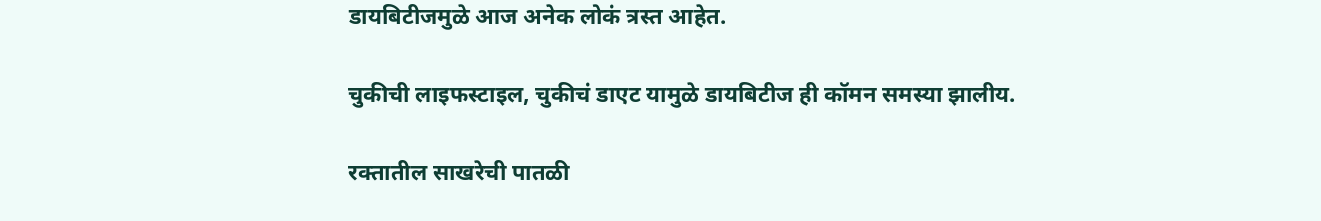डायबिटीजमुळे आज अनेक लोकं त्रस्त आहेत.

चुकीची लाइफस्टाइल, चुकीचं डाएट यामुळे डायबिटीज ही कॉमन समस्या झालीय.

रक्तातील साखरेची पातळी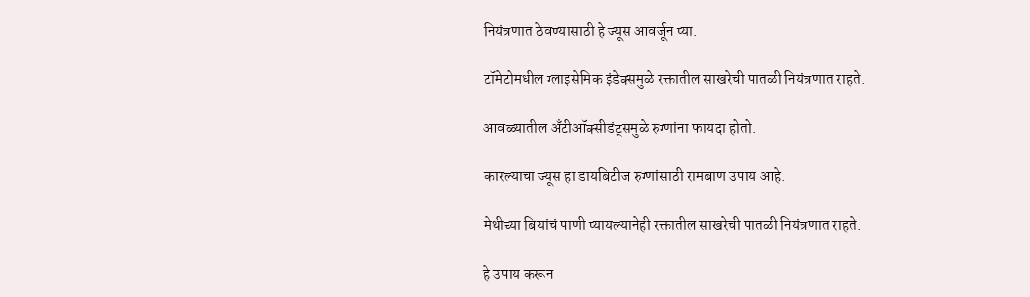नियंत्रणात ठेवण्यासाठी हे ज्यूस आवर्जून प्या.

टॉमेटोमधील ग्लाइसेमिक इंडेक्समुळे रक्तातील साखरेची पातळी नियंत्रणात राहते.

आवळ्यातील अँटीऑक्सीडंट्समुळे रुग्णांना फायदा होतो.

कारल्याचा ज्यूस हा डायबिटीज रुग्णांसाठी रामबाण उपाय आहे.

मेथीच्या बियांचं पाणी प्यायल्यानेही रक्तातील साखरेची पातळी नियंत्रणात राहते.

हे उपाय करून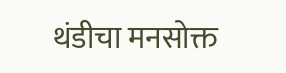थंडीचा मनसोक्त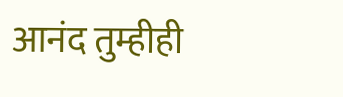आनंद तुम्हीही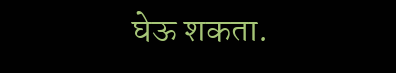घेऊ शकता.